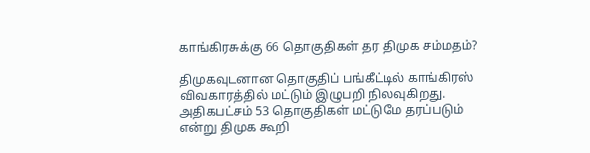காங்கிரசுக்கு 66 தொகுதிகள் தர திமுக சம்மதம்?

திமுகவுடனான தொகுதிப் பங்கீட்டில் காங்கிரஸ் விவகாரத்தில் மட்டும் இழுபறி நிலவுகிறது. அதிகபட்சம் 53 தொகுதிகள் மட்டுமே தரப்படும் என்று திமுக கூறி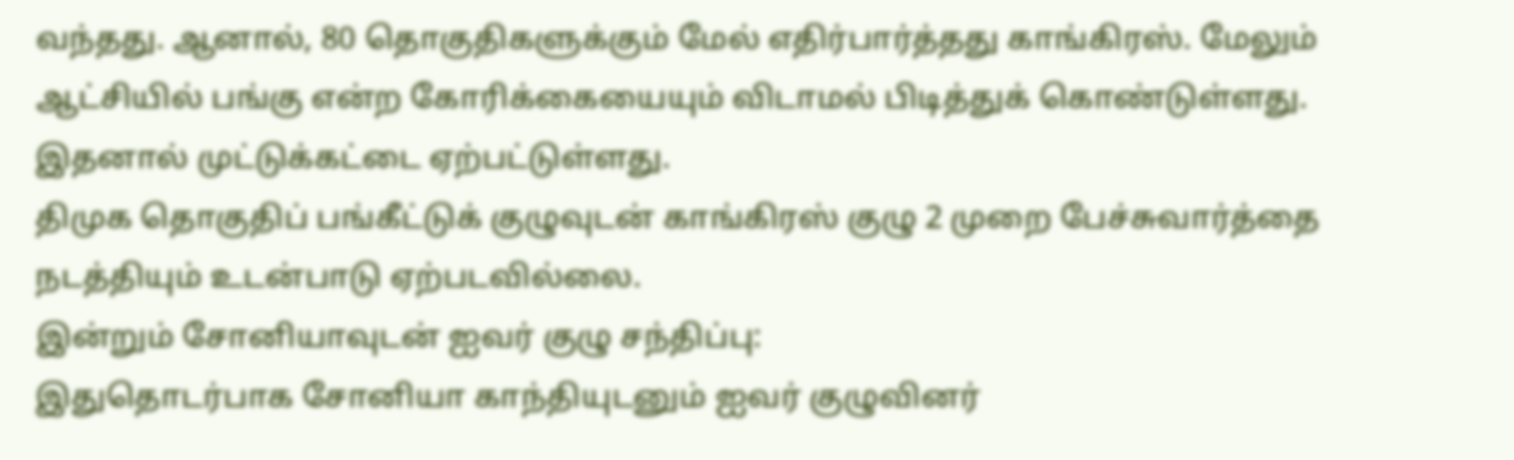வந்தது. ஆனால், 80 தொகுதிகளுக்கும் மேல் எதிர்பார்த்தது காங்கிரஸ். மேலும் ஆட்சியில் பங்கு என்ற கோரிக்கையையும் விடாமல் பிடித்துக் கொண்டுள்ளது. இதனால் முட்டுக்கட்டை ஏற்பட்டுள்ளது.
திமுக தொகுதிப் பங்கீட்டுக் குழுவுடன் காங்கிரஸ் குழு 2 முறை பேச்சுவார்த்தை நடத்தியும் உடன்பாடு ஏற்படவில்லை.
இன்றும் சோனியாவுடன் ஐவர் குழு சந்திப்பு:
இதுதொடர்பாக சோனியா காந்தியுடனும் ஐவர் குழுவினர்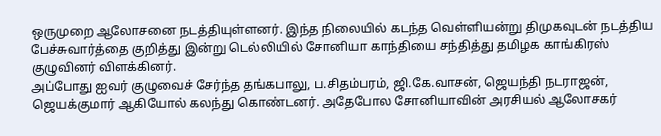ஒருமுறை ஆலோசனை நடத்தியுள்ளனர். இந்த நிலையில் கடந்த வெள்ளியன்று திமுகவுடன் நடத்திய பேச்சுவார்த்தை குறித்து இன்று டெல்லியில் சோனியா காந்தியை சந்தித்து தமிழக காங்கிரஸ் குழுவினர் விளக்கினர்.
அப்போது ஐவர் குழுவைச் சேர்ந்த தங்கபாலு, ப.சிதம்பரம், ஜி.கே.வாசன், ஜெயந்தி நடராஜன், ஜெயக்குமார் ஆகியோல் கலந்து கொண்டனர். அதேபோல சோனியாவின் அரசியல் ஆலோசகர்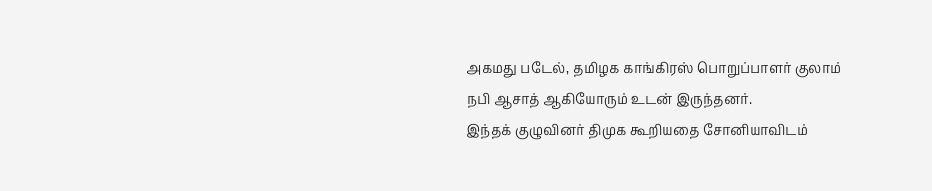அகமது படேல், தமிழக காங்கிரஸ் பொறுப்பாளர் குலாம் நபி ஆசாத் ஆகியோரும் உடன் இருந்தனர்.
இந்தக் குழுவினர் திமுக கூறியதை சோனியாவிடம்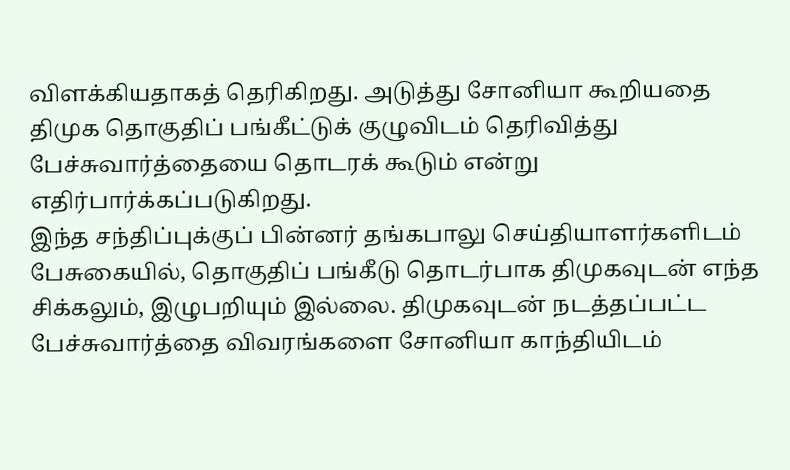விளக்கியதாகத் தெரிகிறது. அடுத்து சோனியா கூறியதை திமுக தொகுதிப் பங்கீட்டுக் குழுவிடம் தெரிவித்து பேச்சுவார்த்தையை தொடரக் கூடும் என்று எதிர்பார்க்கப்படுகிறது.
இந்த சந்திப்புக்குப் பின்னர் தங்கபாலு செய்தியாளர்களிடம் பேசுகையில், தொகுதிப் பங்கீடு தொடர்பாக திமுகவுடன் எந்த சிக்கலும், இழுபறியும் இல்லை. திமுகவுடன் நடத்தப்பட்ட பேச்சுவார்த்தை விவரங்களை சோனியா காந்தியிடம்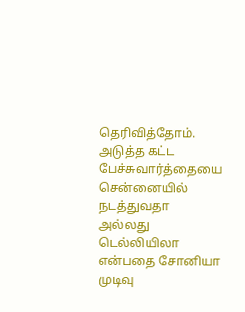தெரிவித்தோம்.
அடுத்த கட்ட பேச்சுவார்த்தையை சென்னையில் நடத்துவதா அல்லது டெல்லியிலா என்பதை சோனியா முடிவு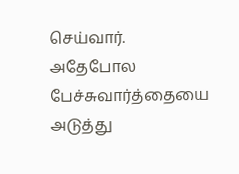செய்வார். அதேபோல பேச்சுவார்த்தையை அடுத்து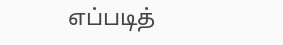எப்படித்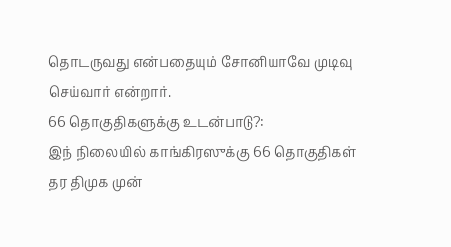தொடருவது என்பதையும் சோனியாவே முடிவு செய்வார் என்றார்.
66 தொகுதிகளுக்கு உடன்பாடு?:
இந் நிலையில் காங்கிரஸுக்கு 66 தொகுதிகள் தர திமுக முன்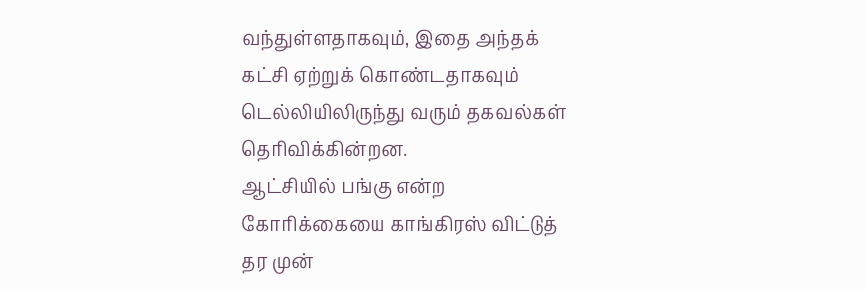வந்துள்ளதாகவும், இதை அந்தக் கட்சி ஏற்றுக் கொண்டதாகவும் டெல்லியிலிருந்து வரும் தகவல்கள் தெரிவிக்கின்றன.
ஆட்சியில் பங்கு என்ற கோரிக்கையை காங்கிரஸ் விட்டுத் தர முன்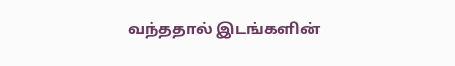வந்ததால் இடங்களின்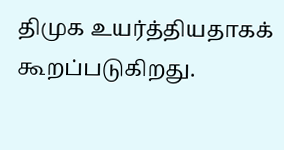திமுக உயர்த்தியதாகக் கூறப்படுகிறது.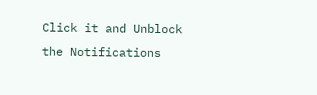Click it and Unblock the Notifications